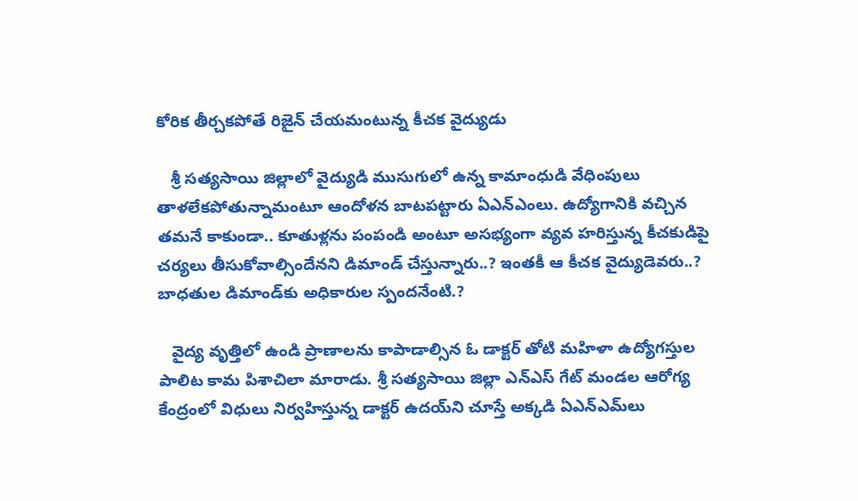కోరిక తీర్చకపోతే రిజైన్ చేయమంటున్న కీచక వైద్యుడు

   శ్రీ సత్యసాయి జిల్లాలో వైద్యుడి ముసుగులో ఉన్న కామాంధుడి వేధింపులు తాళలేకపోతున్నామంటూ ఆందోళన బాటపట్టారు ఏఎన్‌ఎంలు. ఉద్యోగానికి వచ్చిన తమనే కాకుండా.. కూతుళ్లను పంపండి అంటూ అసభ్యంగా వ్యవ హరిస్తున్న కీచకుడిపై చర్యలు తీసుకోవాల్సిందేనని డిమాండ్‌ చేస్తున్నారు..? ఇంతకీ ఆ కీచక వైద్యుడెవరు..? బాధతుల డిమాండ్‌కు అధికారుల స్పందనేంటి.?

   వైద్య వృత్తిలో ఉండి ప్రాణాలను కాపాడాల్సిన ఓ డాక్టర్‌ తోటి మహిళా ఉద్యోగస్తుల పాలిట కామ పిశాచిలా మారాడు. శ్రీ సత్యసాయి జిల్లా ఎన్‌ఎస్‌ గేట్‌ మండల ఆరోగ్య కేంద్రంలో విధులు నిర్వహిస్తున్న డాక్టర్‌ ఉదయ్‌ని చూస్తే అక్కడి ఏఎన్‌ఎమ్‌లు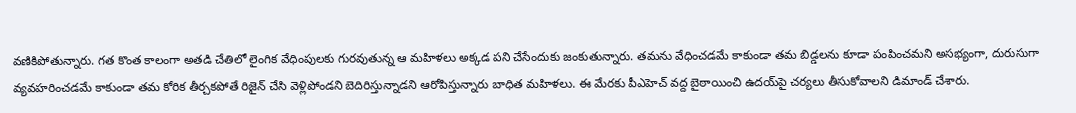వణికిపోతున్నారు. గత కొంత కాలంగా అతడి చేతిలో లైంగిక వేధింపులకు గురవుతున్న ఆ మహిళలు అక్కడ పని చేసేందుకు జంకుతున్నారు. తమను వేధించడమే కాకుండా తమ బిడ్డలను కూడా పంపించమని అసభ్యంగా, దురుసుగా వ్యవహరించడమే కాకుండా తమ కోరిక తీర్చకపోతే రిజైన్‌ చేసి వెళ్లిపోండని బెదిరిస్తున్నాడని ఆరోపిస్తున్నారు బాధిత మహిళలు. ఈ మేరకు పీఎహెచ్‌ వద్ద బైఠాయించి ఉదయ్‌పై చర్యలు తీసుకోవాలని డిమాండ్ చేశారు.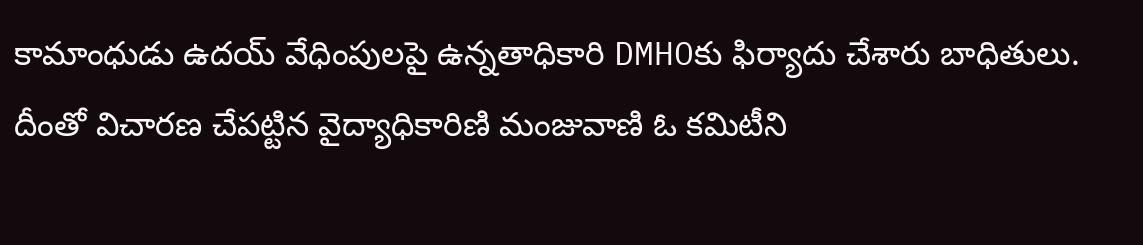కామాంధుడు ఉదయ్‌ వేధింపులపై ఉన్నతాధికారి DMHOకు ఫిర్యాదు చేశారు బాధితులు. దీంతో విచారణ చేపట్టిన వైద్యాధికారిణి మంజువాణి ఓ కమిటీని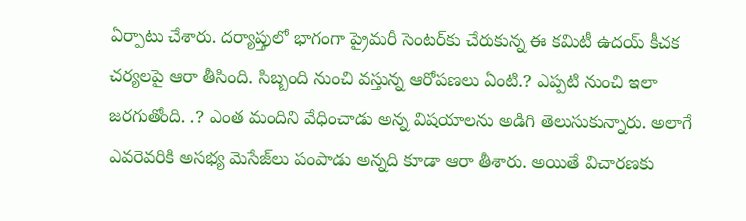ఏర్పాటు చేశారు. దర్యాప్తులో భాగంగా ప్రైమరీ సెంటర్‌కు చేరుకున్న ఈ కమిటీ ఉదయ్‌ కీచక చర్యలపై ఆరా తీసింది. సిబ్బంది నుంచి వస్తున్న ఆరోపణలు ఏంటి.? ఎప్పటి నుంచి ఇలా జరగుతోంది. .? ఎంత మందిని వేధించాడు అన్న విషయాలను అడిగి తెలుసుకున్నారు. అలాగే ఎవరెవరికి అసభ్య మెసేజ్‌లు పంపాడు అన్నది కూడా ఆరా తీశారు. అయితే విచారణకు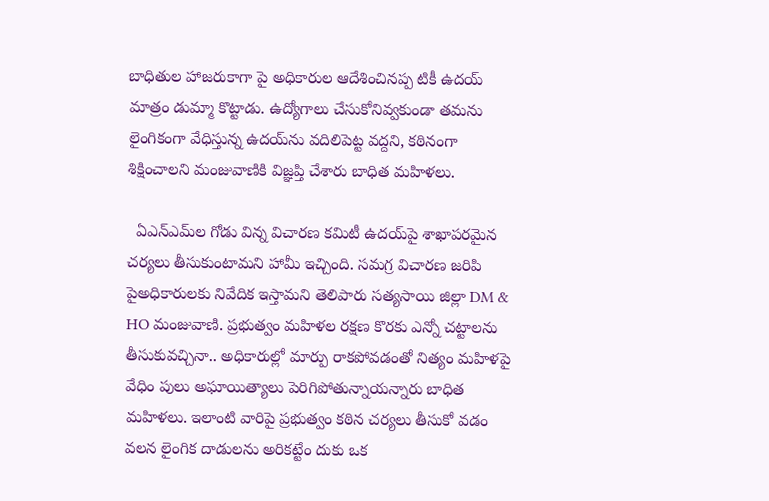బాధితుల హాజరుకాగా పై అధికారుల ఆదేశించినప్ప టికీ ఉదయ్‌ మాత్రం డుమ్మా కొట్టాడు. ఉద్యోగాలు చేసుకోనివ్వకుండా తమను లైంగికంగా వేధిస్తున్న ఉదయ్‌ను వదిలిపెట్ట వద్దని, కఠినంగా శిక్షించాలని మంజువాణికి విజ్ఞప్తి చేశారు బాధిత మహిళలు.

  ఏఎన్‌ఎమ్‌ల గోడు విన్న విచారణ కమిటీ ఉదయ్‌పై శాఖాపరమైన చర్యలు తీసుకుంటామని హామీ ఇచ్చింది. సమగ్ర విచారణ జరిపి పైఅధికారులకు నివేదిక ఇస్తామని తెలిపారు సత్యసాయి జిల్లా DM & HO మంజువాణి. ప్రభుత్వం మహిళల రక్షణ కొరకు ఎన్నో చట్టాలను తీసుకువచ్చినా.. అధికారుల్లో మార్పు రాకపోవడంతో నిత్యం మహిళపై వేధిం పులు అఘాయిత్యాలు పెరిగిపోతున్నాయన్నారు బాధిత మహిళలు. ఇలాంటి వారిపై ప్రభుత్వం కఠిన చర్యలు తీసుకో వడం వలన లైంగిక దాడులను అరికట్టేం దుకు ఒక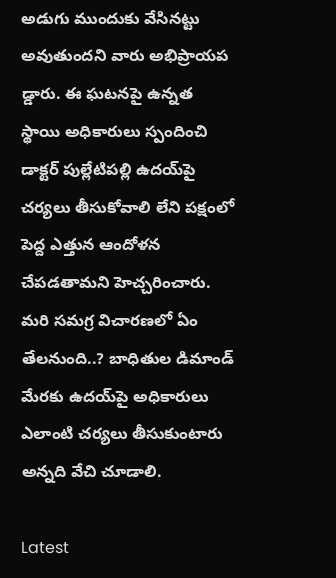అడుగు ముందుకు వేసినట్టు అవుతుందని వారు అభిప్రాయప డ్డారు. ఈ ఘటనపై ఉన్నత స్థాయి అధికారులు స్పందించి డాక్టర్ పుల్లేటిపల్లి ఉదయ్‌పై చర్యలు తీసుకోవాలి లేని పక్షంలో పెద్ద ఎత్తున ఆందోళన చేపడతామని హెచ్చరించారు. మరి సమగ్ర విచారణలో ఏం తేలనుంది..? బాధితుల డిమాండ్ మేరకు ఉదయ్‌పై అధికారులు ఎలాంటి చర్యలు తీసుకుంటారు అన్నది వేచి చూడాలి.

Latest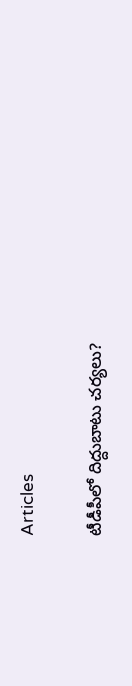Articles

టీడీపీలో దిద్దుబాటు చర్యలు?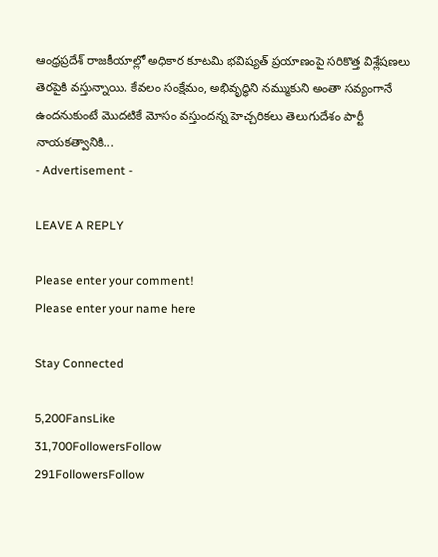ఆంధ్రప్రదేశ్ రాజకీయాల్లో అధికార కూటమి భవిష్యత్ ప్రయాణంపై సరికొత్త విశ్లేషణలు తెరపైకి వస్తున్నాయి. కేవలం సంక్షేమం, అభివృద్ధిని నమ్ముకుని అంతా సవ్యంగానే ఉందనుకుంటే మొదటికే మోసం వస్తుందన్న హెచ్చరికలు తెలుగుదేశం పార్టీ నాయకత్వానికి...
- Advertisement -

LEAVE A REPLY

Please enter your comment!
Please enter your name here

Stay Connected

5,200FansLike
31,700FollowersFollow
291FollowersFollow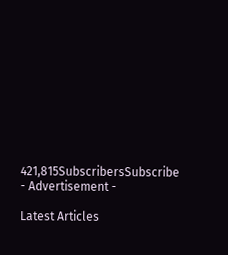421,815SubscribersSubscribe
- Advertisement -

Latest Articles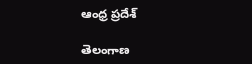ఆంధ్ర ప్రదేశ్

తెలంగాణ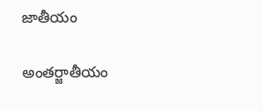జాతీయం

అంతర్జాతీయం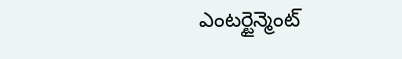ఎంటర్టైన్మెంట్